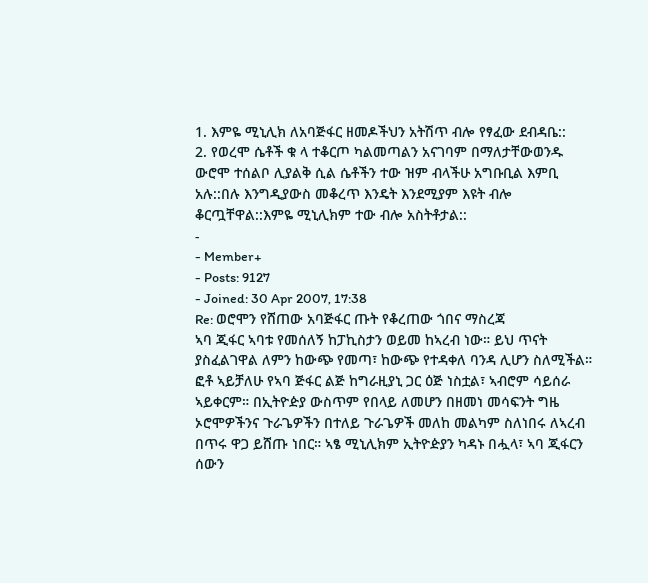1. እምዬ ሚኒሊክ ለአባጅፋር ዘመዶችህን አትሽጥ ብሎ የፃፈው ደብዳቤ::
2. የወረሞ ሴቶች ቁ ላ ተቆርጦ ካልመጣልን አናገባም በማለታቸውወንዱ ውሮሞ ተሰልቦ ሊያልቅ ሲል ሴቶችን ተው ዝም ብላችሁ አግቡቢል እምቢ አሉ::በሉ እንግዲያውስ መቆረጥ እንዴት እንደሚያም እዩት ብሎ ቆርጧቸዋል::እምዬ ሚኒሊክም ተው ብሎ አስትቶታል::
-
- Member+
- Posts: 9127
- Joined: 30 Apr 2007, 17:38
Re: ወሮሞን የሸጠው አባጅፋር ጡት የቆረጠው ጎበና ማስረጃ
ኣባ ጂፋር ኣባቱ የመሰለኝ ከፓኪስታን ወይመ ከኣረብ ነው። ይህ ጥናት ያስፈልገዋል ለምን ከውጭ የመጣ፣ ከውጭ የተዳቀለ ባንዳ ሊሆን ስለሚችል። ፎቶ ኣይቻለሁ የኣባ ጅፋር ልጅ ከግራዚያኒ ጋር ዕጅ ነስቷል፣ ኣብሮም ሳይሰራ ኣይቀርም። በኢትዮዽያ ውስጥም የበላይ ለመሆን በዘመነ መሳፍንት ግዜ ኦሮሞዎችንና ጉራጌዎችን በተለይ ጉራጌዎች መለከ መልካም ስለነበሩ ለኣረብ በጥሩ ዋጋ ይሸጡ ነበር። ኣፄ ሚኒሊክም ኢትዮዽያን ካዳኑ በሗላ፣ ኣባ ጂፋርን ሰውን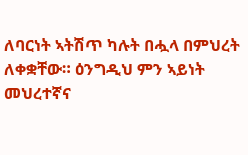ለባርነት ኣትሽጥ ካሉት በሗላ በምህረት ለቀቋቸው። ዕንግዲህ ምን ኣይነት መህረተኛና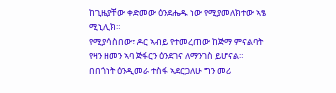ከጊዜያቸው ቀድመው ዕንደሔዱ ነው የሚያመለክተው ኣፄ ሚኒሊክ።
የሚያሳስበው፣ ዶር ኣብይ የተመረጠው ከጅማ ምናልባት የዛን ዘመን ኣባ ጅፋርን ዕንደገና ለማንገስ ይሆናል። በበጎነት ዕንዲመራ ተስፋ ኣደርጋለሁ ግን መሪ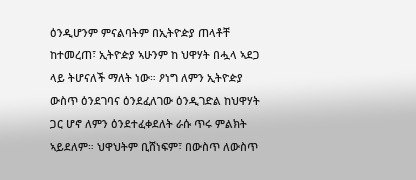ዕንዲሆንም ምናልባትም በኢትዮዽያ ጠላቶቸ ከተመረጠ፣ ኢትዮዽያ ኣሁንም ከ ህዋሃት በሗላ ኣደጋ ላይ ትሆናለች ማለት ነው። ዖነግ ለምን ኢትዮዽያ ውስጥ ዕንደገባና ዕንደፈለገው ዕንዲገድል ከህዋሃት ጋር ሆኖ ለምን ዕንደተፈቀደለት ራሱ ጥሩ ምልክት ኣይደለም። ህዋህትም ቢሸነፍም፣ በውስጥ ለውስጥ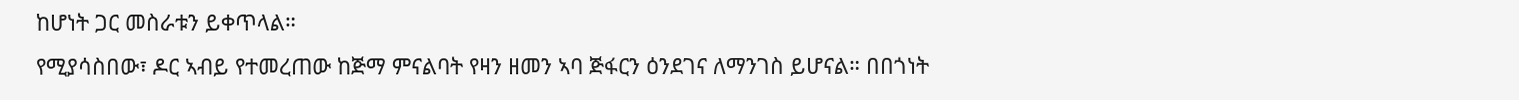ከሆነት ጋር መስራቱን ይቀጥላል።
የሚያሳስበው፣ ዶር ኣብይ የተመረጠው ከጅማ ምናልባት የዛን ዘመን ኣባ ጅፋርን ዕንደገና ለማንገስ ይሆናል። በበጎነት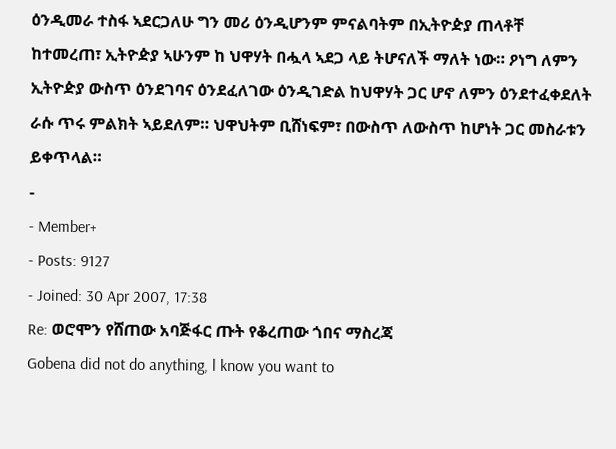ዕንዲመራ ተስፋ ኣደርጋለሁ ግን መሪ ዕንዲሆንም ምናልባትም በኢትዮዽያ ጠላቶቸ ከተመረጠ፣ ኢትዮዽያ ኣሁንም ከ ህዋሃት በሗላ ኣደጋ ላይ ትሆናለች ማለት ነው። ዖነግ ለምን ኢትዮዽያ ውስጥ ዕንደገባና ዕንደፈለገው ዕንዲገድል ከህዋሃት ጋር ሆኖ ለምን ዕንደተፈቀደለት ራሱ ጥሩ ምልክት ኣይደለም። ህዋህትም ቢሸነፍም፣ በውስጥ ለውስጥ ከሆነት ጋር መስራቱን ይቀጥላል።
-
- Member+
- Posts: 9127
- Joined: 30 Apr 2007, 17:38
Re: ወሮሞን የሸጠው አባጅፋር ጡት የቆረጠው ጎበና ማስረጃ
Gobena did not do anything, l know you want to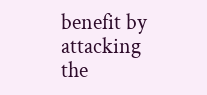benefit by attacking the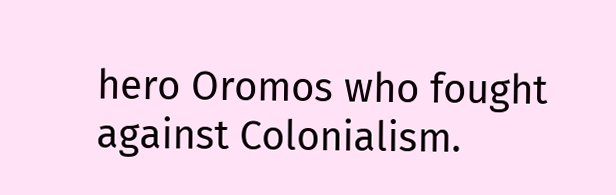hero Oromos who fought against Colonialism.